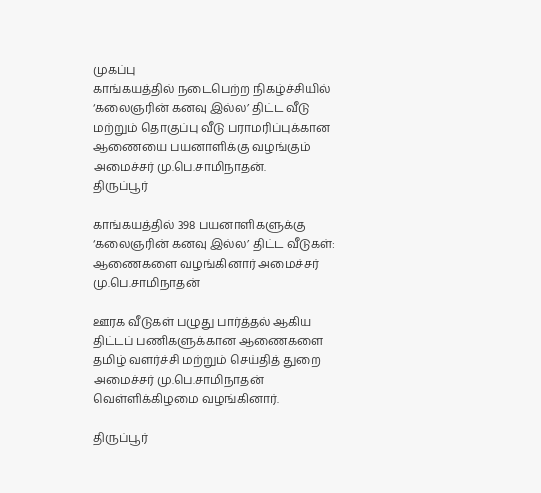முகப்பு
காங்கயத்தில் நடைபெற்ற நிகழ்ச்சியில் ‘கலைஞரின் கனவு இல்ல’ திட்ட வீடு மற்றும் தொகுப்பு வீடு பராமரிப்புக்கான ஆணையை பயனாளிக்கு வழங்கும் அமைச்சர் மு.பெ.சாமிநாதன்.
திருப்பூர்

காங்கயத்தில் 398 பயனாளிகளுக்கு ‘கலைஞரின் கனவு இல்ல’ திட்ட வீடுகள்: ஆணைகளை வழங்கினார் அமைச்சர் மு.பெ.சாமிநாதன்

ஊரக வீடுகள் பழுது பார்த்தல் ஆகிய திட்டப் பணிகளுக்கான ஆணைகளை தமிழ் வளர்ச்சி மற்றும் செய்தித் துறை அமைச்சர் மு.பெ.சாமிநாதன் வெள்ளிக்கிழமை வழங்கினார்.

திருப்பூர்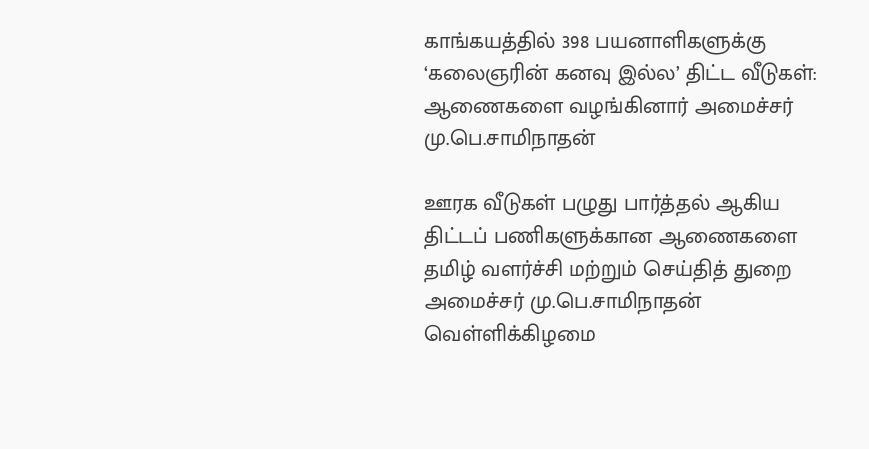காங்கயத்தில் 398 பயனாளிகளுக்கு ‘கலைஞரின் கனவு இல்ல’ திட்ட வீடுகள்: ஆணைகளை வழங்கினார் அமைச்சர் மு.பெ.சாமிநாதன்

ஊரக வீடுகள் பழுது பார்த்தல் ஆகிய திட்டப் பணிகளுக்கான ஆணைகளை தமிழ் வளர்ச்சி மற்றும் செய்தித் துறை அமைச்சர் மு.பெ.சாமிநாதன் வெள்ளிக்கிழமை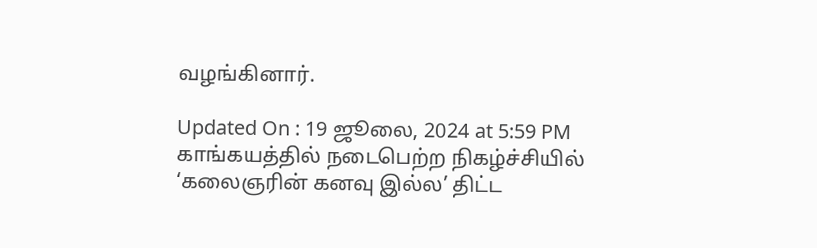வழங்கினார்.

Updated On : 19 ஜூலை, 2024 at 5:59 PM
காங்கயத்தில் நடைபெற்ற நிகழ்ச்சியில் ‘கலைஞரின் கனவு இல்ல’ திட்ட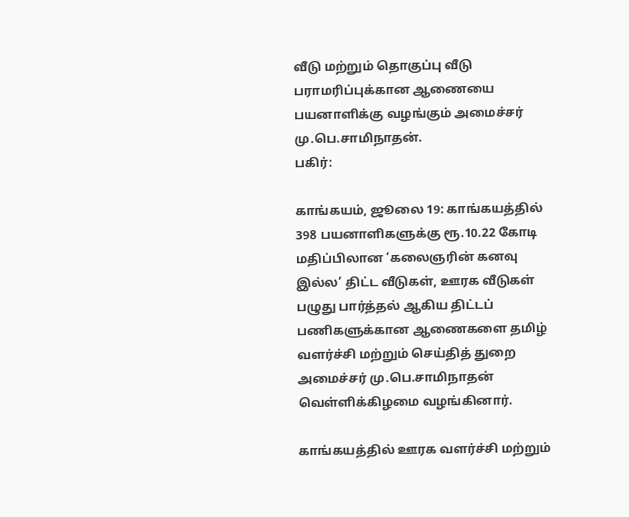வீடு மற்றும் தொகுப்பு வீடு பராமரிப்புக்கான ஆணையை பயனாளிக்கு வழங்கும் அமைச்சர் மு.பெ.சாமிநாதன்.
பகிர்:

காங்கயம், ஜூலை 19: காங்கயத்தில் 398 பயனாளிகளுக்கு ரூ.10.22 கோடி மதிப்பிலான ‘கலைஞரின் கனவு இல்ல’ திட்ட வீடுகள், ஊரக வீடுகள் பழுது பார்த்தல் ஆகிய திட்டப் பணிகளுக்கான ஆணைகளை தமிழ் வளர்ச்சி மற்றும் செய்தித் துறை அமைச்சர் மு.பெ.சாமிநாதன் வெள்ளிக்கிழமை வழங்கினார்.

காங்கயத்தில் ஊரக வளர்ச்சி மற்றும்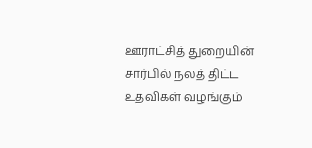ஊராட்சித் துறையின் சார்பில் நலத் திட்ட உதவிகள் வழங்கும்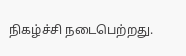நிகழ்ச்சி நடைபெற்றது.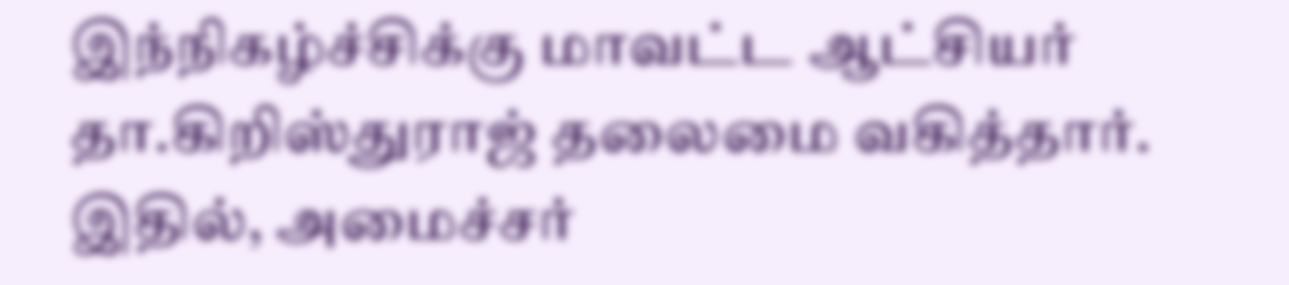இந்நிகழ்ச்சிக்கு மாவட்ட ஆட்சியர் தா.கிறிஸ்துராஜ் தலைமை வகித்தார். இதில், அமைச்சர்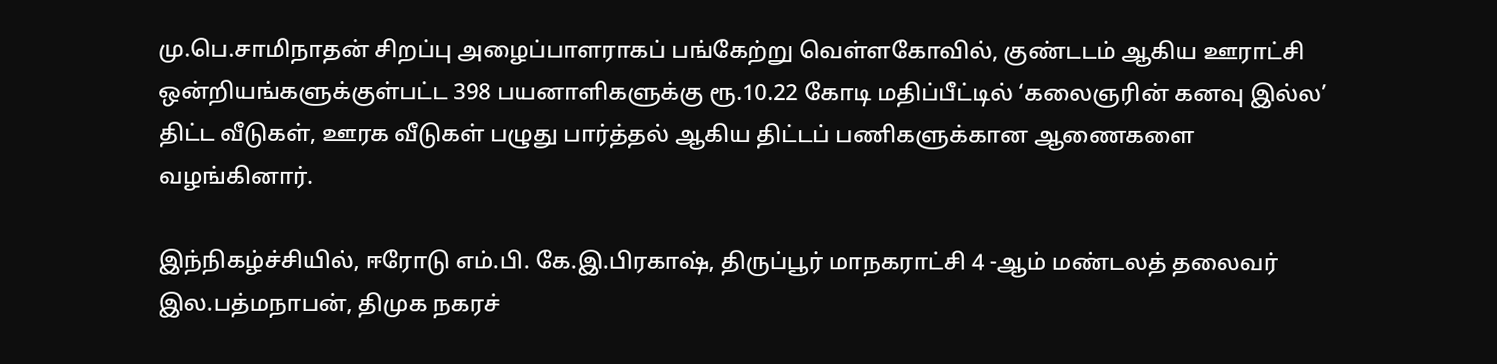மு.பெ.சாமிநாதன் சிறப்பு அழைப்பாளராகப் பங்கேற்று வெள்ளகோவில், குண்டடம் ஆகிய ஊராட்சி ஒன்றியங்களுக்குள்பட்ட 398 பயனாளிகளுக்கு ரூ.10.22 கோடி மதிப்பீட்டில் ‘கலைஞரின் கனவு இல்ல’ திட்ட வீடுகள், ஊரக வீடுகள் பழுது பார்த்தல் ஆகிய திட்டப் பணிகளுக்கான ஆணைகளை வழங்கினார்.

இந்நிகழ்ச்சியில், ஈரோடு எம்.பி. கே.இ.பிரகாஷ், திருப்பூர் மாநகராட்சி 4 -ஆம் மண்டலத் தலைவர் இல.பத்மநாபன், திமுக நகரச்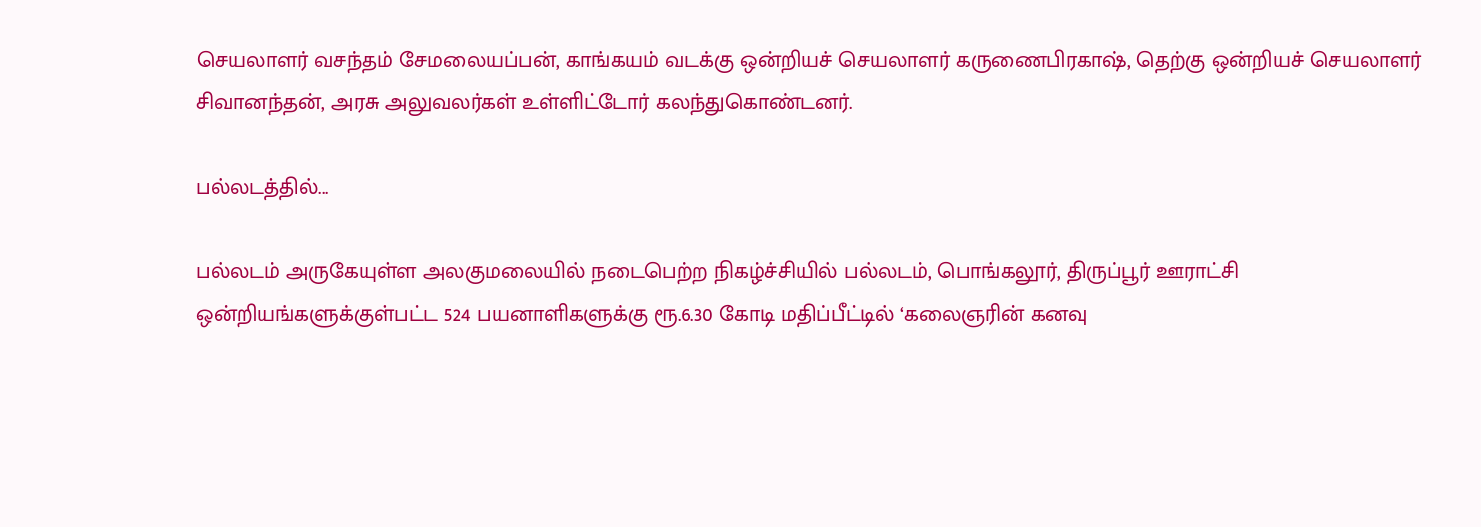செயலாளர் வசந்தம் சேமலையப்பன், காங்கயம் வடக்கு ஒன்றியச் செயலாளர் கருணைபிரகாஷ், தெற்கு ஒன்றியச் செயலாளர் சிவானந்தன், அரசு அலுவலர்கள் உள்ளிட்டோர் கலந்துகொண்டனர்.

பல்லடத்தில்...

பல்லடம் அருகேயுள்ள அலகுமலையில் நடைபெற்ற நிகழ்ச்சியில் பல்லடம், பொங்கலூர், திருப்பூர் ஊராட்சி ஒன்றியங்களுக்குள்பட்ட 524 பயனாளிகளுக்கு ரூ.6.30 கோடி மதிப்பீட்டில் ‘கலைஞரின் கனவு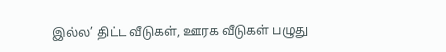இல்ல’ திட்ட வீடுகள், ஊரக வீடுகள் பழுது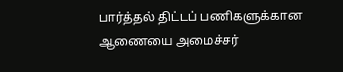பார்த்தல் திட்டப் பணிகளுக்கான ஆணையை அமைச்சர்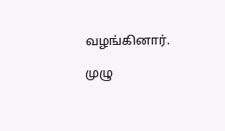வழங்கினார்.

முழு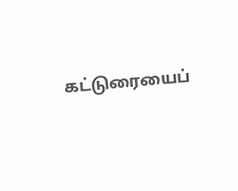கட்டுரையைப்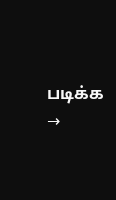படிக்க →